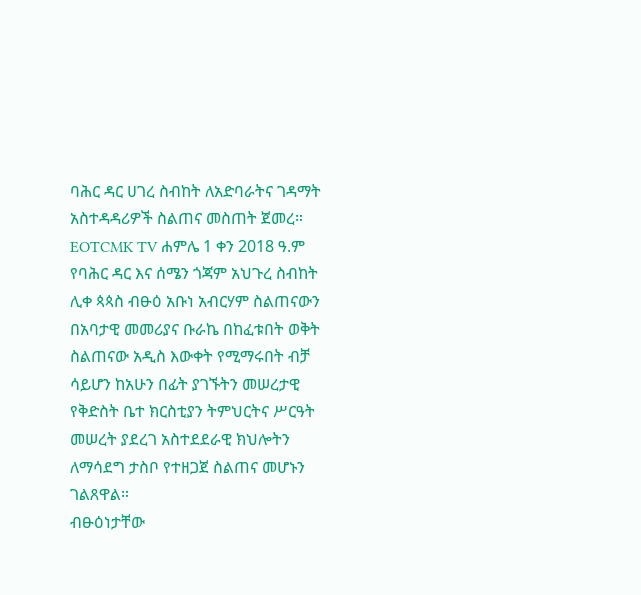ባሕር ዳር ሀገረ ስብከት ለአድባራትና ገዳማት አስተዳዳሪዎች ስልጠና መስጠት ጀመረ።
EOTCMK TV ሐምሌ 1 ቀን 2018 ዓ.ም
የባሕር ዳር እና ሰሜን ጎጃም አህጉረ ስብከት ሊቀ ጳጳስ ብፁዕ አቡነ አብርሃም ስልጠናውን በአባታዊ መመሪያና ቡራኬ በከፈቱበት ወቅት ስልጠናው አዲስ እውቀት የሚማሩበት ብቻ ሳይሆን ከአሁን በፊት ያገኙትን መሠረታዊ የቅድስት ቤተ ክርስቲያን ትምህርትና ሥርዓት መሠረት ያደረገ አስተደደራዊ ክህሎትን ለማሳደግ ታስቦ የተዘጋጀ ስልጠና መሆኑን ገልጸዋል።
ብፁዕነታቸው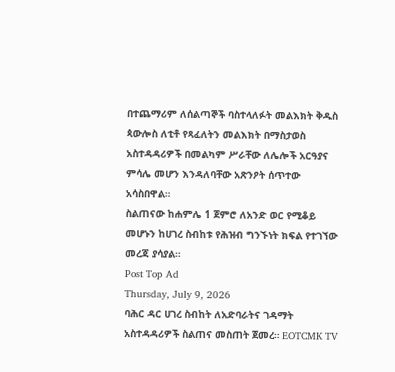በተጨማሪም ለሰልጣኞች ባስተላለፉት መልእክት ቅዱስ ጳውሎስ ለቲቶ የጻፈለትን መልእክት በማስታወስ አስተዳዳሪዎች በመልካም ሥራቸው ለሌሎች አርዓያና ምሳሌ መሆን እንዳለባቸው አጽንዖት ሰጥተው አሳስበዋል።
ስልጠናው ከሐምሌ 1 ጀምሮ ለአንድ ወር የሚቆይ መሆኑን ከሀገረ ስብከቱ የሕዝብ ግንኙነት ክፍል የተገኘው መረጃ ያሳያል።
Post Top Ad
Thursday, July 9, 2026
ባሕር ዳር ሀገረ ስብከት ለአድባራትና ገዳማት አስተዳዳሪዎች ስልጠና መስጠት ጀመረ። EOTCMK TV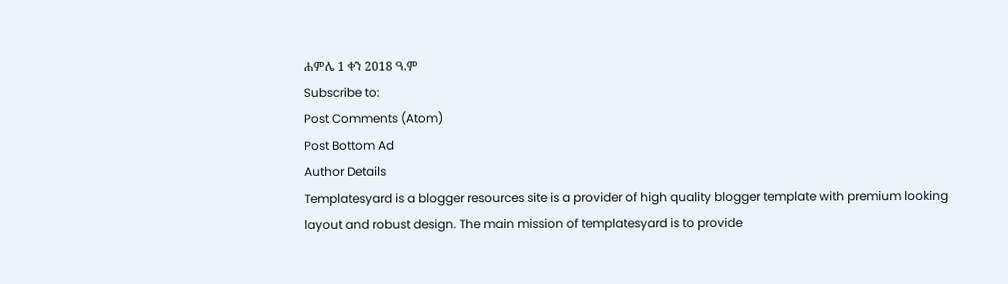ሐምሌ 1 ቀን 2018 ዓ.ም
Subscribe to:
Post Comments (Atom)
Post Bottom Ad
Author Details
Templatesyard is a blogger resources site is a provider of high quality blogger template with premium looking layout and robust design. The main mission of templatesyard is to provide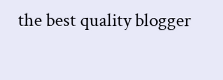the best quality blogger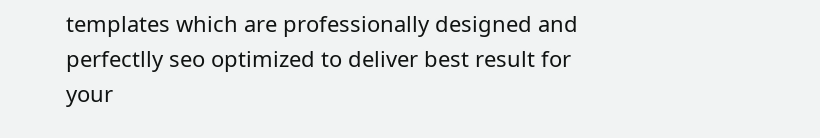templates which are professionally designed and perfectlly seo optimized to deliver best result for your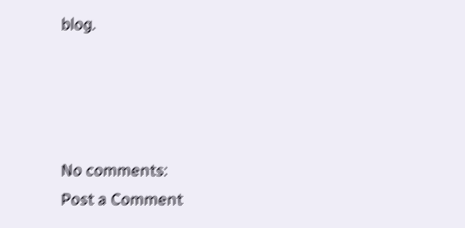blog.




No comments:
Post a Comment